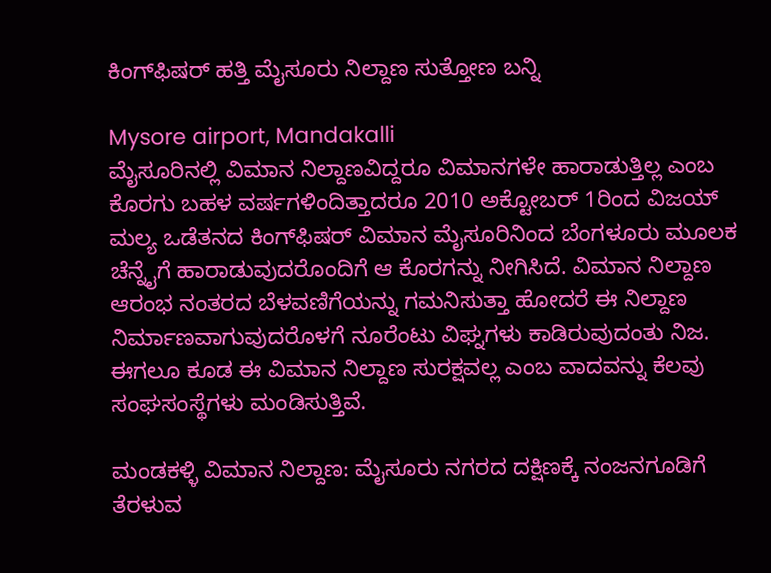ಕಿಂಗ್‌ಫಿಷರ್ ಹತ್ತಿ ಮೈಸೂರು ನಿಲ್ದಾಣ ಸುತ್ತೋಣ ಬನ್ನಿ

Mysore airport, Mandakalli
ಮೈಸೂರಿನಲ್ಲಿ ವಿಮಾನ ನಿಲ್ದಾಣವಿದ್ದರೂ ವಿಮಾನಗಳೇ ಹಾರಾಡುತ್ತಿಲ್ಲ ಎಂಬ ಕೊರಗು ಬಹಳ ವರ್ಷಗಳಿಂದಿತ್ತಾದರೂ 2010 ಅಕ್ಟೋಬರ್ 1ರಿಂದ ವಿಜಯ್ ಮಲ್ಯ ಒಡೆತನದ ಕಿಂಗ್‌ಫಿಷರ್ ವಿಮಾನ ಮೈಸೂರಿನಿಂದ ಬೆಂಗಳೂರು ಮೂಲಕ ಚೆನ್ನೈಗೆ ಹಾರಾಡುವುದರೊಂದಿಗೆ ಆ ಕೊರಗನ್ನು ನೀಗಿಸಿದೆ. ವಿಮಾನ ನಿಲ್ದಾಣ ಆರಂಭ ನಂತರದ ಬೆಳವಣಿಗೆಯನ್ನು ಗಮನಿಸುತ್ತಾ ಹೋದರೆ ಈ ನಿಲ್ದಾಣ ನಿರ್ಮಾಣವಾಗುವುದರೊಳಗೆ ನೂರೆಂಟು ವಿಘ್ನಗಳು ಕಾಡಿರುವುದಂತು ನಿಜ. ಈಗಲೂ ಕೂಡ ಈ ವಿಮಾನ ನಿಲ್ದಾಣ ಸುರಕ್ಷವಲ್ಲ ಎಂಬ ವಾದವನ್ನು ಕೆಲವು ಸಂಘಸಂಸ್ಥೆಗಳು ಮಂಡಿಸುತ್ತಿವೆ.

ಮಂಡಕಳ್ಳಿ ವಿಮಾನ ನಿಲ್ದಾಣ: ಮೈಸೂರು ನಗರದ ದಕ್ಷಿಣಕ್ಕೆ ನಂಜನಗೂಡಿಗೆ ತೆರಳುವ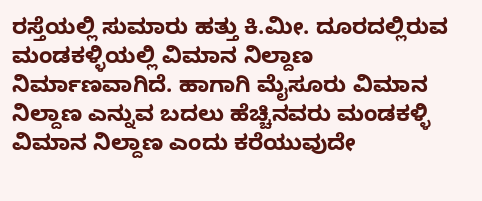ರಸ್ತೆಯಲ್ಲಿ ಸುಮಾರು ಹತ್ತು ಕಿ.ಮೀ. ದೂರದಲ್ಲಿರುವ ಮಂಡಕಳ್ಳಿಯಲ್ಲಿ ವಿಮಾನ ನಿಲ್ದಾಣ ನಿರ್ಮಾಣವಾಗಿದೆ. ಹಾಗಾಗಿ ಮೈಸೂರು ವಿಮಾನ ನಿಲ್ದಾಣ ಎನ್ನುವ ಬದಲು ಹೆಚ್ಚಿನವರು ಮಂಡಕಳ್ಳಿ ವಿಮಾನ ನಿಲ್ದಾಣ ಎಂದು ಕರೆಯುವುದೇ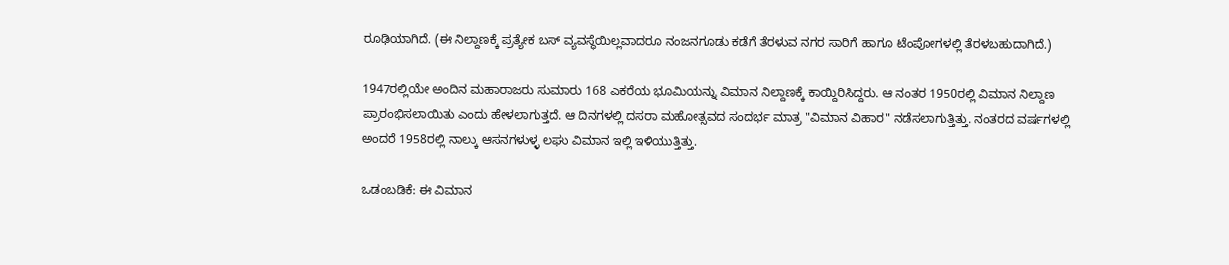ರೂಢಿಯಾಗಿದೆ. (ಈ ನಿಲ್ದಾಣಕ್ಕೆ ಪ್ರತ್ಯೇಕ ಬಸ್ ವ್ಯವಸ್ಥೆಯಿಲ್ಲವಾದರೂ ನಂಜನಗೂಡು ಕಡೆಗೆ ತೆರಳುವ ನಗರ ಸಾರಿಗೆ ಹಾಗೂ ಟೆಂಪೋಗಳಲ್ಲಿ ತೆರಳಬಹುದಾಗಿದೆ.)

1947ರಲ್ಲಿಯೇ ಅಂದಿನ ಮಹಾರಾಜರು ಸುಮಾರು 168 ಎಕರೆಯ ಭೂಮಿಯನ್ನು ವಿಮಾನ ನಿಲ್ದಾಣಕ್ಕೆ ಕಾಯ್ದಿರಿಸಿದ್ದರು. ಆ ನಂತರ 1950ರಲ್ಲಿ ವಿಮಾನ ನಿಲ್ದಾಣ ಪ್ರಾರಂಭಿಸಲಾಯಿತು ಎಂದು ಹೇಳಲಾಗುತ್ತದೆ. ಆ ದಿನಗಳಲ್ಲಿ ದಸರಾ ಮಹೋತ್ಸವದ ಸಂದರ್ಭ ಮಾತ್ರ "ವಿಮಾನ ವಿಹಾರ" ನಡೆಸಲಾಗುತ್ತಿತ್ತು. ನಂತರದ ವರ್ಷಗಳಲ್ಲಿ ಅಂದರೆ 1958ರಲ್ಲಿ ನಾಲ್ಕು ಆಸನಗಳುಳ್ಳ ಲಘು ವಿಮಾನ ಇಲ್ಲಿ ಇಳಿಯುತ್ತಿತ್ತು.

ಒಡಂಬಡಿಕೆ: ಈ ವಿಮಾನ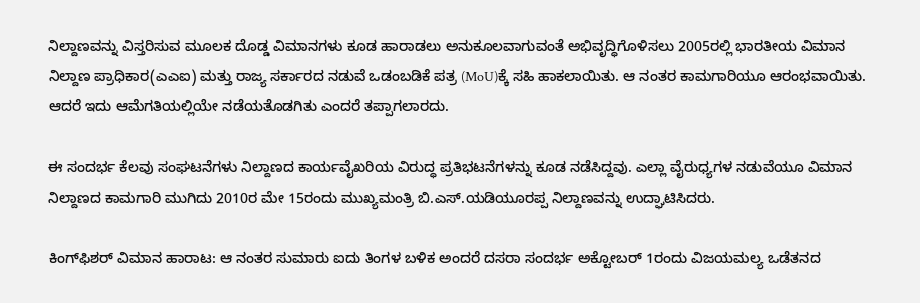ನಿಲ್ದಾಣವನ್ನು ವಿಸ್ತರಿಸುವ ಮೂಲಕ ದೊಡ್ಡ ವಿಮಾನಗಳು ಕೂಡ ಹಾರಾಡಲು ಅನುಕೂಲವಾಗುವಂತೆ ಅಭಿವೃದ್ಧಿಗೊಳಿಸಲು 2005ರಲ್ಲಿ ಭಾರತೀಯ ವಿಮಾನ ನಿಲ್ದಾಣ ಪ್ರಾಧಿಕಾರ(ಎಎಐ) ಮತ್ತು ರಾಜ್ಯ ಸರ್ಕಾರದ ನಡುವೆ ಒಡಂಬಡಿಕೆ ಪತ್ರ (MoU)ಕ್ಕೆ ಸಹಿ ಹಾಕಲಾಯಿತು. ಆ ನಂತರ ಕಾಮಗಾರಿಯೂ ಆರಂಭವಾಯಿತು. ಆದರೆ ಇದು ಆಮೆಗತಿಯಲ್ಲಿಯೇ ನಡೆಯತೊಡಗಿತು ಎಂದರೆ ತಪ್ಪಾಗಲಾರದು.

ಈ ಸಂದರ್ಭ ಕೆಲವು ಸಂಘಟನೆಗಳು ನಿಲ್ದಾಣದ ಕಾರ್ಯವೈಖರಿಯ ವಿರುದ್ಧ ಪ್ರತಿಭಟನೆಗಳನ್ನು ಕೂಡ ನಡೆಸಿದ್ದವು. ಎಲ್ಲಾ ವೈರುಧ್ಯಗಳ ನಡುವೆಯೂ ವಿಮಾನ ನಿಲ್ದಾಣದ ಕಾಮಗಾರಿ ಮುಗಿದು 2010ರ ಮೇ 15ರಂದು ಮುಖ್ಯಮಂತ್ರಿ ಬಿ.ಎಸ್.ಯಡಿಯೂರಪ್ಪ ನಿಲ್ದಾಣವನ್ನು ಉದ್ಘಾಟಿಸಿದರು.

ಕಿಂಗ್‌ಫಿಶರ್ ವಿಮಾನ ಹಾರಾಟ: ಆ ನಂತರ ಸುಮಾರು ಐದು ತಿಂಗಳ ಬಳಿಕ ಅಂದರೆ ದಸರಾ ಸಂದರ್ಭ ಅಕ್ಟೋಬರ್ 1ರಂದು ವಿಜಯಮಲ್ಯ ಒಡೆತನದ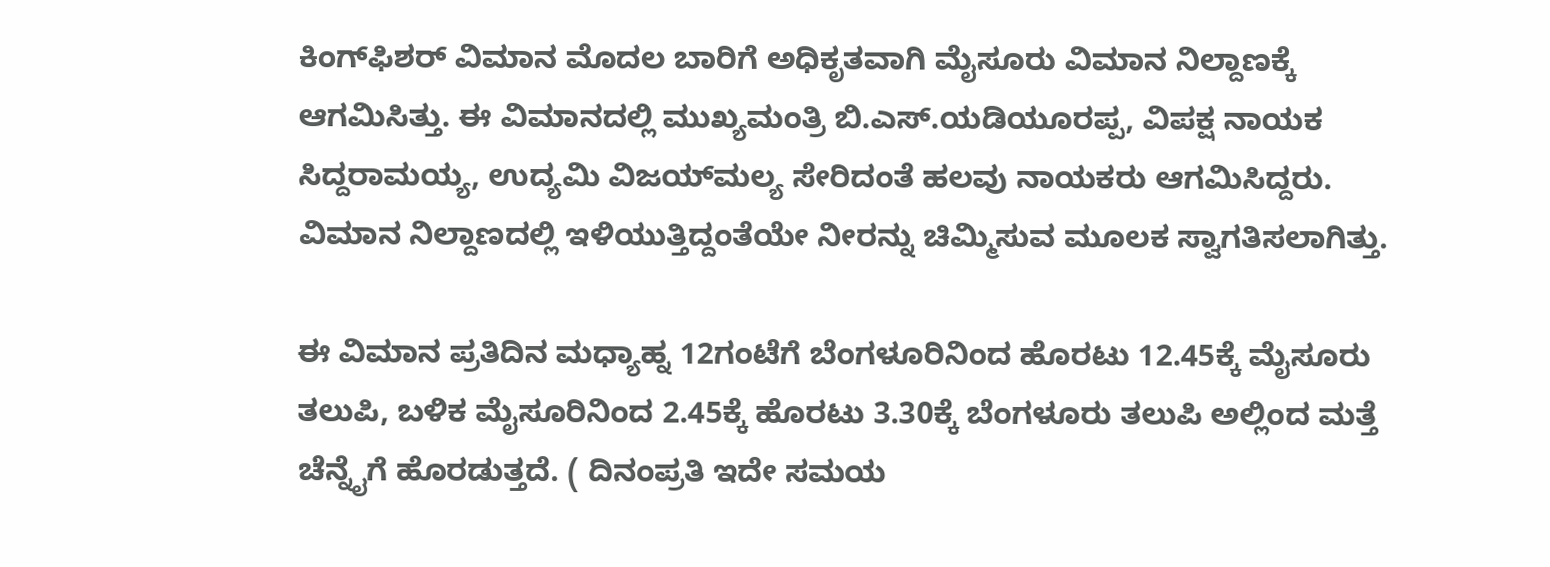ಕಿಂಗ್‌ಫಿಶರ್ ವಿಮಾನ ಮೊದಲ ಬಾರಿಗೆ ಅಧಿಕೃತವಾಗಿ ಮೈಸೂರು ವಿಮಾನ ನಿಲ್ದಾಣಕ್ಕೆ ಆಗಮಿಸಿತ್ತು. ಈ ವಿಮಾನದಲ್ಲಿ ಮುಖ್ಯಮಂತ್ರಿ ಬಿ.ಎಸ್.ಯಡಿಯೂರಪ್ಪ, ವಿಪಕ್ಷ ನಾಯಕ ಸಿದ್ದರಾಮಯ್ಯ, ಉದ್ಯಮಿ ವಿಜಯ್‌ಮಲ್ಯ ಸೇರಿದಂತೆ ಹಲವು ನಾಯಕರು ಆಗಮಿಸಿದ್ದರು. ವಿಮಾನ ನಿಲ್ದಾಣದಲ್ಲಿ ಇಳಿಯುತ್ತಿದ್ದಂತೆಯೇ ನೀರನ್ನು ಚಿಮ್ಮಿಸುವ ಮೂಲಕ ಸ್ವಾಗತಿಸಲಾಗಿತ್ತು.

ಈ ವಿಮಾನ ಪ್ರತಿದಿನ ಮಧ್ಯಾಹ್ನ 12ಗಂಟೆಗೆ ಬೆಂಗಳೂರಿನಿಂದ ಹೊರಟು 12.45ಕ್ಕೆ ಮೈಸೂರು ತಲುಪಿ, ಬಳಿಕ ಮೈಸೂರಿನಿಂದ 2.45ಕ್ಕೆ ಹೊರಟು 3.30ಕ್ಕೆ ಬೆಂಗಳೂರು ತಲುಪಿ ಅಲ್ಲಿಂದ ಮತ್ತೆ ಚೆನ್ನೈಗೆ ಹೊರಡುತ್ತದೆ. ( ದಿನಂಪ್ರತಿ ಇದೇ ಸಮಯ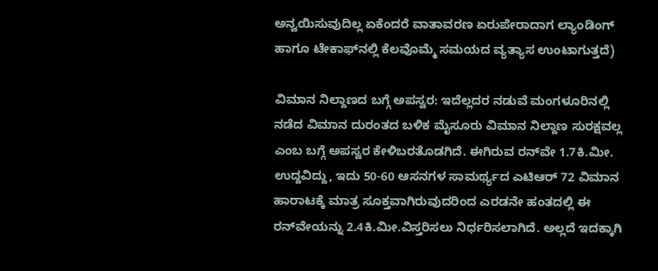ಅನ್ವಯಿಸುವುದಿಲ್ಲ ಏಕೆಂದರೆ ವಾತಾವರಣ ಏರುಪೇರಾದಾಗ ಲ್ಯಾಂಡಿಂಗ್ ಹಾಗೂ ಟೇಕಾಫ್‌ನಲ್ಲಿ ಕೆಲವೊಮ್ಮೆ ಸಮಯದ ವ್ಯತ್ಯಾಸ ಉಂಟಾಗುತ್ತದೆ)

ವಿಮಾನ ನಿಲ್ದಾಣದ ಬಗ್ಗೆ ಅಪಸ್ವರ: ಇದೆಲ್ಲದರ ನಡುವೆ ಮಂಗಳೂರಿನಲ್ಲಿ ನಡೆದ ವಿಮಾನ ದುರಂತದ ಬಳಿಕ ಮೈಸೂರು ವಿಮಾನ ನಿಲ್ದಾಣ ಸುರಕ್ಷವಲ್ಲ ಎಂಬ ಬಗ್ಗೆ ಅಪಸ್ವರ ಕೇಳಿಬರತೊಡಗಿದೆ. ಈಗಿರುವ ರನ್‌ವೇ 1.7ಕಿ.ಮೀ. ಉದ್ದವಿದ್ದು, ಇದು 50-60 ಆಸನಗಳ ಸಾಮರ್ಥ್ಯದ ಎಟಿಆರ್ 72 ವಿಮಾನ ಹಾರಾಟಕ್ಕೆ ಮಾತ್ರ ಸೂಕ್ತವಾಗಿರುವುದರಿಂದ ಎರಡನೇ ಹಂತದಲ್ಲಿ ಈ ರನ್‌ವೇಯನ್ನು 2.4ಕಿ.ಮೀ.ವಿಸ್ತರಿಸಲು ನಿರ್ಧರಿಸಲಾಗಿದೆ. ಅಲ್ಲದೆ ಇದಕ್ಕಾಗಿ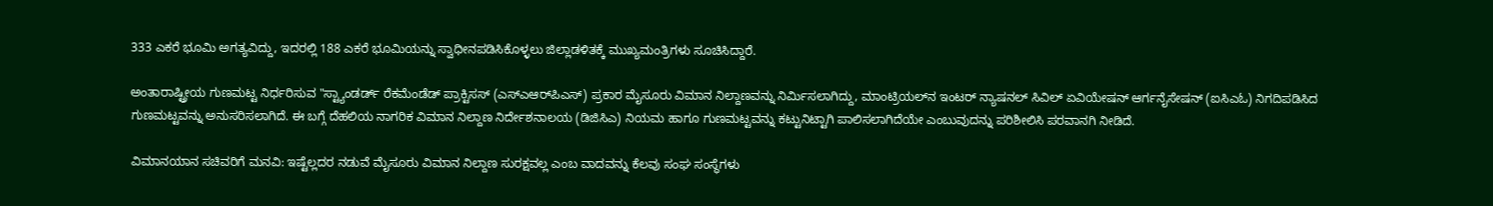333 ಎಕರೆ ಭೂಮಿ ಅಗತ್ಯವಿದ್ದು, ಇದರಲ್ಲಿ 188 ಎಕರೆ ಭೂಮಿಯನ್ನು ಸ್ವಾಧೀನಪಡಿಸಿಕೊಳ್ಳಲು ಜಿಲ್ಲಾಡಳಿತಕ್ಕೆ ಮುಖ್ಯಮಂತ್ರಿಗಳು ಸೂಚಿಸಿದ್ದಾರೆ.

ಅಂತಾರಾಷ್ಟ್ರೀಯ ಗುಣಮಟ್ಟ ನಿರ್ಧರಿಸುವ "ಸ್ಟ್ಯಾಂಡರ್ಡ್ ರೆಕಮೆಂಡೆಡ್ ಪ್ರಾಕ್ಟಿಸಸ್ (ಎಸ್‌ಎಆರ್‌ಪಿಎಸ್) ಪ್ರಕಾರ ಮೈಸೂರು ವಿಮಾನ ನಿಲ್ದಾಣವನ್ನು ನಿರ್ಮಿಸಲಾಗಿದ್ದು, ಮಾಂಟ್ರಿಯಲ್‌ನ ಇಂಟರ್ ನ್ಯಾಷನಲ್ ಸಿವಿಲ್ ಏವಿಯೇಷನ್ ಆರ್ಗನೈಸೇಷನ್ (ಐಸಿಎಓ) ನಿಗದಿಪಡಿಸಿದ ಗುಣಮಟ್ಟವನ್ನು ಅನುಸರಿಸಲಾಗಿದೆ. ಈ ಬಗ್ಗೆ ದೆಹಲಿಯ ನಾಗರಿಕ ವಿಮಾನ ನಿಲ್ದಾಣ ನಿರ್ದೇಶನಾಲಯ (ಡಿಜಿಸಿಎ) ನಿಯಮ ಹಾಗೂ ಗುಣಮಟ್ಟವನ್ನು ಕಟ್ಟುನಿಟ್ಟಾಗಿ ಪಾಲಿಸಲಾಗಿದೆಯೇ ಎಂಬುವುದನ್ನು ಪರಿಶೀಲಿಸಿ ಪರವಾನಗಿ ನೀಡಿದೆ.

ವಿಮಾನಯಾನ ಸಚಿವರಿಗೆ ಮನವಿ: ಇಷ್ಟೆಲ್ಲದರ ನಡುವೆ ಮೈಸೂರು ವಿಮಾನ ನಿಲ್ದಾಣ ಸುರಕ್ಷವಲ್ಲ ಎಂಬ ವಾದವನ್ನು ಕೆಲವು ಸಂಘ ಸಂಸ್ಥೆಗಳು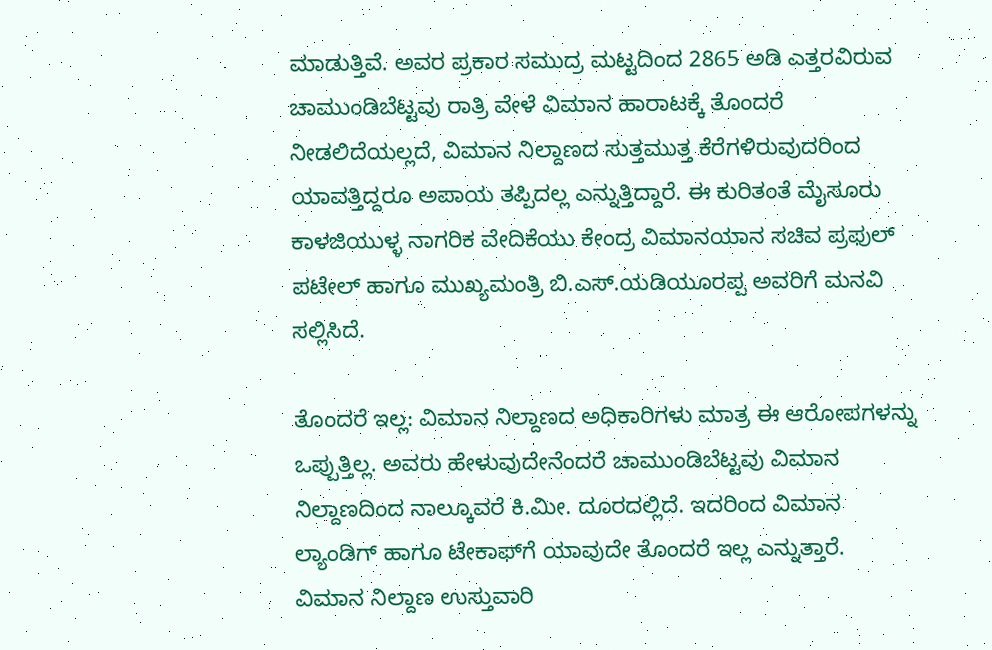ಮಾಡುತ್ತಿವೆ. ಅವರ ಪ್ರಕಾರ ಸಮುದ್ರ ಮಟ್ಟದಿಂದ 2865 ಅಡಿ ಎತ್ತರವಿರುವ ಚಾಮುಂಡಿಬೆಟ್ಟವು ರಾತ್ರಿ ವೇಳೆ ವಿಮಾನ ಹಾರಾಟಕ್ಕೆ ತೊಂದರೆ ನೀಡಲಿದೆಯಲ್ಲದೆ, ವಿಮಾನ ನಿಲ್ದಾಣದ ಸುತ್ತಮುತ್ತ ಕೆರೆಗಳಿರುವುದರಿಂದ ಯಾವತ್ತಿದ್ದರೂ ಅಪಾಯ ತಪ್ಪಿದಲ್ಲ ಎನ್ನುತ್ತಿದ್ದಾರೆ. ಈ ಕುರಿತಂತೆ ಮೈಸೂರು ಕಾಳಜಿಯುಳ್ಳ ನಾಗರಿಕ ವೇದಿಕೆಯು ಕೇಂದ್ರ ವಿಮಾನಯಾನ ಸಚಿವ ಪ್ರಫುಲ್ ಪಟೇಲ್ ಹಾಗೂ ಮುಖ್ಯಮಂತ್ರಿ ಬಿ.ಎಸ್.ಯಡಿಯೂರಪ್ಪ ಅವರಿಗೆ ಮನವಿ ಸಲ್ಲಿಸಿದೆ.

ತೊಂದರೆ ಇಲ್ಲ: ವಿಮಾನ ನಿಲ್ದಾಣದ ಅಧಿಕಾರಿಗಳು ಮಾತ್ರ ಈ ಆರೋಪಗಳನ್ನು ಒಪ್ಪುತ್ತಿಲ್ಲ. ಅವರು ಹೇಳುವುದೇನೆಂದರೆ ಚಾಮುಂಡಿಬೆಟ್ಟವು ವಿಮಾನ ನಿಲ್ದಾಣದಿಂದ ನಾಲ್ಕೂವರೆ ಕಿ.ಮೀ. ದೂರದಲ್ಲಿದೆ. ಇದರಿಂದ ವಿಮಾನ ಲ್ಯಾಂಡಿಗ್ ಹಾಗೂ ಟೇಕಾಫ್‌ಗೆ ಯಾವುದೇ ತೊಂದರೆ ಇಲ್ಲ ಎನ್ನುತ್ತಾರೆ. ವಿಮಾನ ನಿಲ್ದಾಣ ಉಸ್ತುವಾರಿ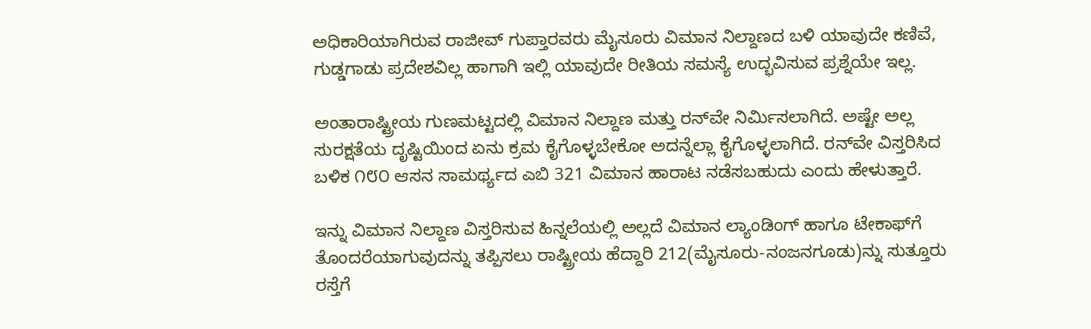ಅಧಿಕಾರಿಯಾಗಿರುವ ರಾಜೀವ್ ಗುಪ್ತಾರವರು ಮೈಸೂರು ವಿಮಾನ ನಿಲ್ದಾಣದ ಬಳಿ ಯಾವುದೇ ಕಣಿವೆ, ಗುಡ್ಡಗಾಡು ಪ್ರದೇಶವಿಲ್ಲ ಹಾಗಾಗಿ ಇಲ್ಲಿ ಯಾವುದೇ ರೀತಿಯ ಸಮಸ್ಯೆ ಉದ್ಭವಿಸುವ ಪ್ರಶ್ನೆಯೇ ಇಲ್ಲ.

ಅಂತಾರಾಷ್ಟ್ರೀಯ ಗುಣಮಟ್ಟದಲ್ಲಿ ವಿಮಾನ ನಿಲ್ದಾಣ ಮತ್ತು ರನ್‌ವೇ ನಿರ್ಮಿಸಲಾಗಿದೆ. ಅಷ್ಟೇ ಅಲ್ಲ ಸುರಕ್ಷತೆಯ ದೃಷ್ಟಿಯಿಂದ ಏನು ಕ್ರಮ ಕೈಗೊಳ್ಳಬೇಕೋ ಅದನ್ನೆಲ್ಲಾ ಕೈಗೊಳ್ಳಲಾಗಿದೆ. ರನ್‌ವೇ ವಿಸ್ತರಿಸಿದ ಬಳಿಕ ೧೮೦ ಆಸನ ಸಾಮರ್ಥ್ಯದ ಎಬಿ 321 ವಿಮಾನ ಹಾರಾಟ ನಡೆಸಬಹುದು ಎಂದು ಹೇಳುತ್ತಾರೆ.

ಇನ್ನು ವಿಮಾನ ನಿಲ್ದಾಣ ವಿಸ್ತರಿಸುವ ಹಿನ್ನಲೆಯಲ್ಲಿ ಅಲ್ಲದೆ ವಿಮಾನ ಲ್ಯಾಂಡಿಂಗ್ ಹಾಗೂ ಟೇಕಾಫ್‌ಗೆ ತೊಂದರೆಯಾಗುವುದನ್ನು ತಪ್ಪಿಸಲು ರಾಷ್ಟ್ರೀಯ ಹೆದ್ದಾರಿ 212(ಮೈಸೂರು-ನಂಜನಗೂಡು)ನ್ನು ಸುತ್ತೂರು ರಸ್ತೆಗೆ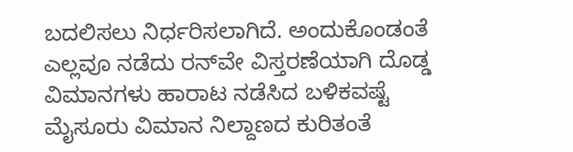ಬದಲಿಸಲು ನಿರ್ಧರಿಸಲಾಗಿದೆ. ಅಂದುಕೊಂಡಂತೆ ಎಲ್ಲವೂ ನಡೆದು ರನ್‌ವೇ ವಿಸ್ತರಣೆಯಾಗಿ ದೊಡ್ಡ ವಿಮಾನಗಳು ಹಾರಾಟ ನಡೆಸಿದ ಬಳಿಕವಷ್ಟೆ ಮೈಸೂರು ವಿಮಾನ ನಿಲ್ದಾಣದ ಕುರಿತಂತೆ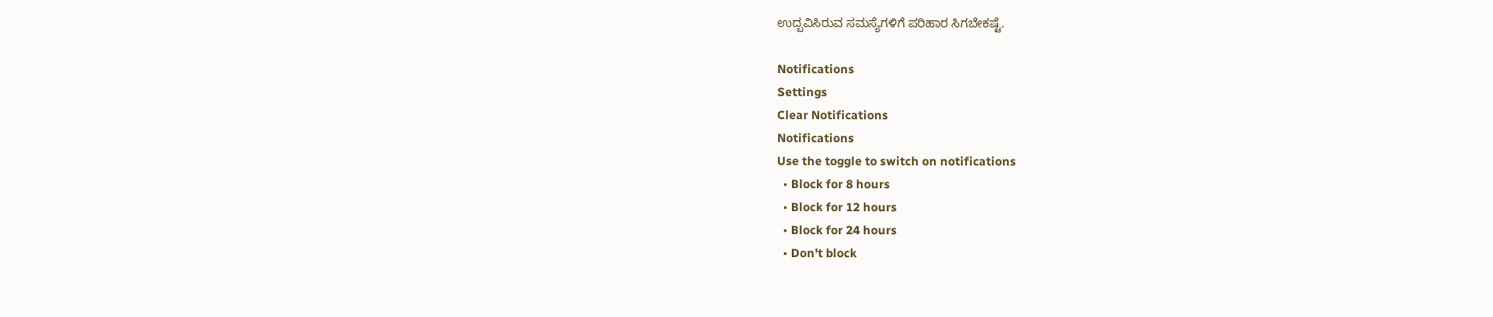ಉದ್ಬವಿಸಿರುವ ಸಮಸ್ಯೆಗಳಿಗೆ ಪರಿಹಾರ ಸಿಗಬೇಕಷ್ಟೆ.

Notifications
Settings
Clear Notifications
Notifications
Use the toggle to switch on notifications
  • Block for 8 hours
  • Block for 12 hours
  • Block for 24 hours
  • Don't block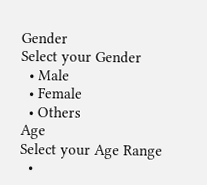Gender
Select your Gender
  • Male
  • Female
  • Others
Age
Select your Age Range
  •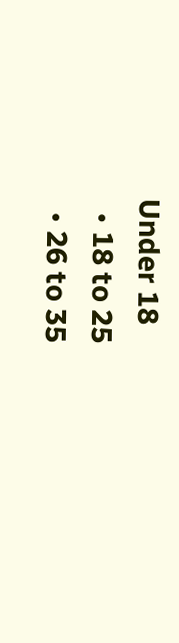Under 18
  • 18 to 25
  • 26 to 35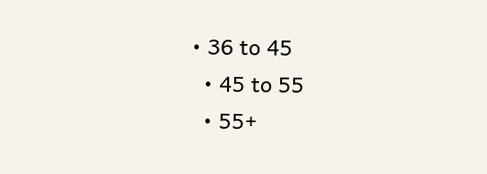• 36 to 45
  • 45 to 55
  • 55+